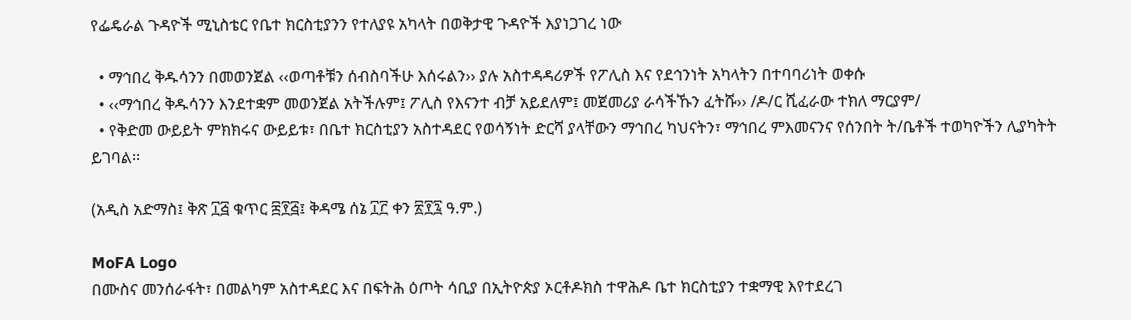የፌዴራል ጉዳዮች ሚኒስቴር የቤተ ክርስቲያንን የተለያዩ አካላት በወቅታዊ ጉዳዮች እያነጋገረ ነው

  • ማኅበረ ቅዱሳንን በመወንጀል ‹‹ወጣቶቹን ሰብስባችሁ እሰሩልን›› ያሉ አስተዳዳሪዎች የፖሊስ እና የደኅንነት አካላትን በተባባሪነት ወቀሱ
  • ‹‹ማኅበረ ቅዱሳንን እንደተቋም መወንጀል አትችሉም፤ ፖሊስ የእናንተ ብቻ አይደለም፤ መጀመሪያ ራሳችኹን ፈትሹ›› /ዶ/ር ሺፈራው ተክለ ማርያም/
  • የቅድመ ውይይት ምክክሩና ውይይቱ፣ በቤተ ክርስቲያን አስተዳደር የወሳኝነት ድርሻ ያላቸውን ማኅበረ ካህናትን፣ ማኅበረ ምእመናንና የሰንበት ት/ቤቶች ተወካዮችን ሊያካትት ይገባል፡፡

(አዲስ አድማስ፤ ቅጽ ፲፭ ቁጥር ፰፻፭፤ ቅዳሜ ሰኔ ፲፫ ቀን ፳፻፯ ዓ.ም.)

MoFA Logo
በሙስና መንሰራፋት፣ በመልካም አስተዳደር እና በፍትሕ ዕጦት ሳቢያ በኢትዮጵያ ኦርቶዶክስ ተዋሕዶ ቤተ ክርስቲያን ተቋማዊ እየተደረገ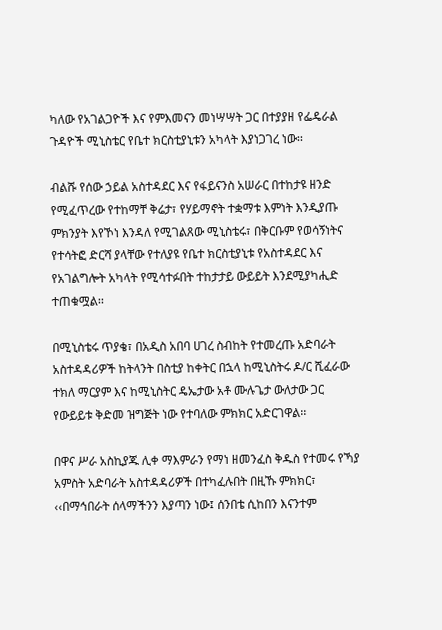ካለው የአገልጋዮች እና የምእመናን መነሣሣት ጋር በተያያዘ የፌዴራል ጉዳዮች ሚኒስቴር የቤተ ክርስቲያኒቱን አካላት እያነጋገረ ነው፡፡

ብልሹ የሰው ኃይል አስተዳደር እና የፋይናንስ አሠራር በተከታዩ ዘንድ የሚፈጥረው የተከማቸ ቅሬታ፣ የሃይማኖት ተቋማቱ እምነት እንዲያጡ ምክንያት እየኾነ እንዳለ የሚገልጸው ሚኒስቴሩ፣ በቅርቡም የወሳኝነትና የተሳትፎ ድርሻ ያላቸው የተለያዩ የቤተ ክርስቲያኒቱ የአስተዳደር እና የአገልግሎት አካላት የሚሳተፉበት ተከታታይ ውይይት እንደሚያካሒድ ተጠቁሟል፡፡

በሚኒስቴሩ ጥያቄ፣ በአዲስ አበባ ሀገረ ስብከት የተመረጡ አድባራት አስተዳዳሪዎች ከትላንት በስቲያ ከቀትር በኋላ ከሚኒስትሩ ዶ/ር ሺፈራው ተክለ ማርያም እና ከሚኒስትር ዴኤታው አቶ ሙሉጌታ ውለታው ጋር የውይይቱ ቅድመ ዝግጅት ነው የተባለው ምክክር አድርገዋል፡፡

በዋና ሥራ አስኪያጁ ሊቀ ማእምራን የማነ ዘመንፈስ ቅዱስ የተመሩ የኻያ አምስት አድባራት አስተዳዳሪዎች በተካፈሉበት በዚኹ ምክክር፣ ‹‹በማኅበራት ሰላማችንን እያጣን ነው፤ ሰንበቴ ሲከበን እናንተም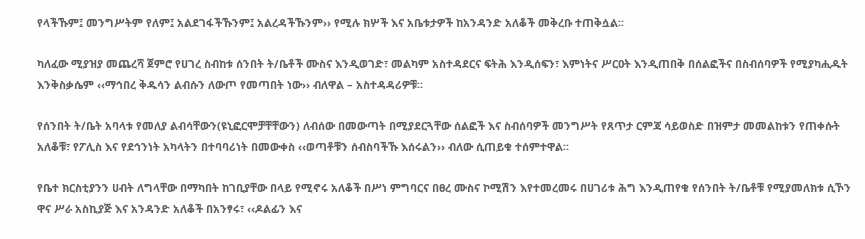የላችኹም፤ መንግሥትም የለም፤ አልደገፋችኹንም፤ አልረዳችኹንም›› የሚሉ ክሦች እና አቤቱታዎች ከአንዳንድ አለቆች መቅረቡ ተጠቅሷል፡፡

ካለፈው ሚያዝያ መጨረሻ ጀምሮ የሀገረ ስብከቱ ሰንበት ት/ቤቶች ሙስና እንዲወገድ፣ መልካም አስተዳደርና ፍትሕ እንዲሰፍን፣ እምነትና ሥርዐት እንዲጠበቅ በሰልፎችና በስብሰባዎች የሚያካሒዱት እንቅስቃሴም ‹‹ማኅበረ ቅዱሳን ልብሱን ለውጦ የመጣበት ነው›› ብለዋል – አስተዳዳሪዎቹ፡፡

የሰንበት ት/ቤት አባላቱ የመለያ ልብሳቸውን(ዩኒፎርሞቻቸቸውን) ለብሰው በመውጣት በሚያደርጓቸው ሰልፎች እና ስብሰባዎች መንግሥት የጸጥታ ርምጃ ሳይወስድ በዝምታ መመልከቱን የጠቀሱት አለቆቹ፣ የፖሊስ እና የደኅንነት አካላትን በተባባሪነት በመውቀስ ‹‹ወጣቶቹን ሰብስባችኹ እሰሩልን›› ብለው ሲጠይቁ ተሰምተዋል፡፡

የቤተ ክርስቲያንን ሀብት ለግላቸው በማካበት ከገቢያቸው በላይ የሚኖሩ አለቆች በሥነ ምግባርና በፀረ ሙስና ኮሚሽን እየተመረመሩ በሀገሪቱ ሕግ እንዲጠየቁ የሰንበት ት/ቤቶቹ የሚያመለክቱ ሲኾን ዋና ሥራ አስኪያጅ እና አንዳንድ አለቆች በአንፃሩ፣ ‹‹ዶልፊን እና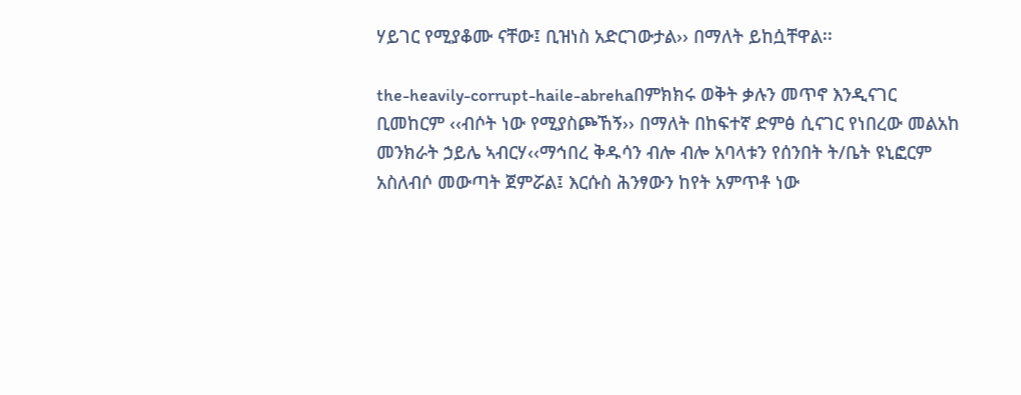ሃይገር የሚያቆሙ ናቸው፤ ቢዝነስ አድርገውታል›› በማለት ይከሷቸዋል፡፡

the-heavily-corrupt-haile-abrehaበምክክሩ ወቅት ቃሉን መጥኖ እንዲናገር ቢመከርም ‹‹ብሶት ነው የሚያስጮኸኝ›› በማለት በከፍተኛ ድምፅ ሲናገር የነበረው መልአከ መንክራት ኃይሌ ኣብርሃ‹‹ማኅበረ ቅዱሳን ብሎ ብሎ አባላቱን የሰንበት ት/ቤት ዩኒፎርም አስለብሶ መውጣት ጀምሯል፤ እርሱስ ሕንፃውን ከየት አምጥቶ ነው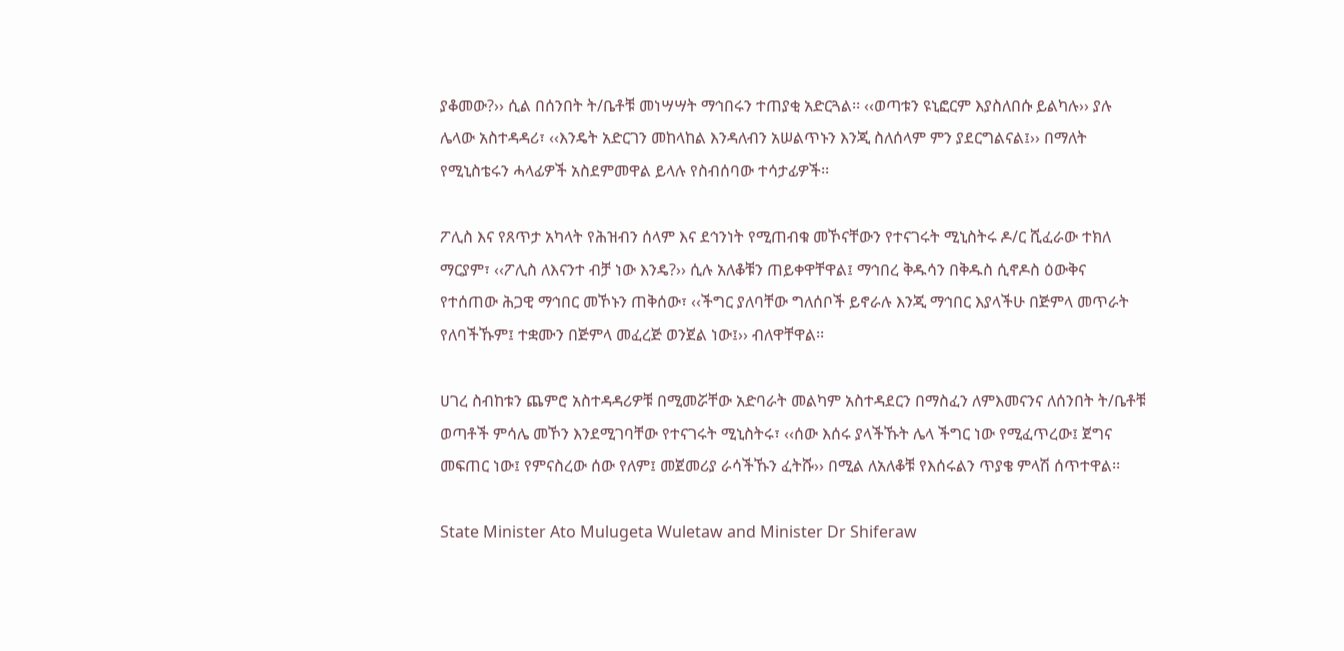ያቆመው?›› ሲል በሰንበት ት/ቤቶቹ መነሣሣት ማኅበሩን ተጠያቂ አድርጓል፡፡ ‹‹ወጣቱን ዩኒፎርም እያስለበሱ ይልካሉ›› ያሉ ሌላው አስተዳዳሪ፣ ‹‹እንዴት አድርገን መከላከል እንዳለብን አሠልጥኑን እንጂ ስለሰላም ምን ያደርግልናል፤›› በማለት የሚኒስቴሩን ሓላፊዎች አስደምመዋል ይላሉ የስብሰባው ተሳታፊዎች፡፡

ፖሊስ እና የጸጥታ አካላት የሕዝብን ሰላም እና ደኅንነት የሚጠብቁ መኾናቸውን የተናገሩት ሚኒስትሩ ዶ/ር ሺፈራው ተክለ ማርያም፣ ‹‹ፖሊስ ለእናንተ ብቻ ነው እንዴ?›› ሲሉ አለቆቹን ጠይቀዋቸዋል፤ ማኅበረ ቅዱሳን በቅዱስ ሲኖዶስ ዕውቅና የተሰጠው ሕጋዊ ማኅበር መኾኑን ጠቅሰው፣ ‹‹ችግር ያለባቸው ግለሰቦች ይኖራሉ እንጂ ማኅበር እያላችሁ በጅምላ መጥራት የለባችኹም፤ ተቋሙን በጅምላ መፈረጅ ወንጀል ነው፤›› ብለዋቸዋል፡፡

ሀገረ ስብከቱን ጨምሮ አስተዳዳሪዎቹ በሚመሯቸው አድባራት መልካም አስተዳደርን በማስፈን ለምእመናንና ለሰንበት ት/ቤቶቹ ወጣቶች ምሳሌ መኾን እንደሚገባቸው የተናገሩት ሚኒስትሩ፣ ‹‹ሰው እሰሩ ያላችኹት ሌላ ችግር ነው የሚፈጥረው፤ ጀግና መፍጠር ነው፤ የምናስረው ሰው የለም፤ መጀመሪያ ራሳችኹን ፈትሹ›› በሚል ለአለቆቹ የእሰሩልን ጥያቄ ምላሽ ሰጥተዋል፡፡

State Minister Ato Mulugeta Wuletaw and Minister Dr Shiferaw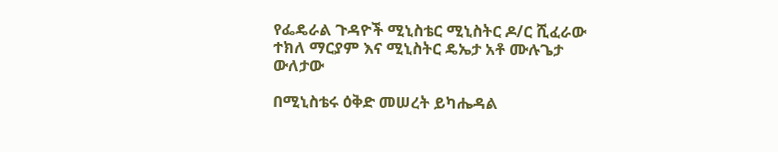የፌዴራል ጉዳዮች ሚኒስቴር ሚኒስትር ዶ/ር ሺፈራው ተክለ ማርያም እና ሚኒስትር ዴኤታ አቶ ሙሉጌታ ውለታው

በሚኒስቴሩ ዕቅድ መሠረት ይካሔዳል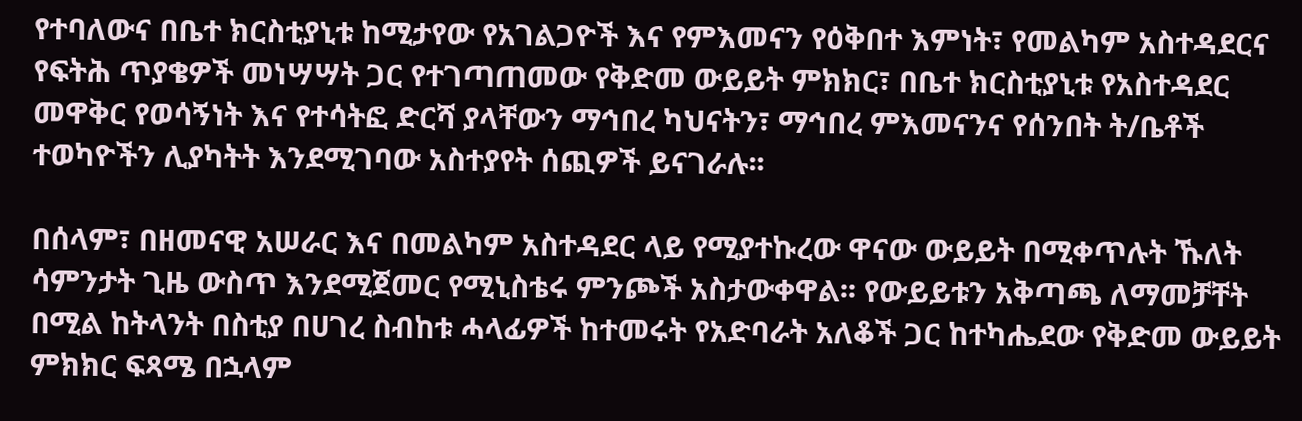የተባለውና በቤተ ክርስቲያኒቱ ከሚታየው የአገልጋዮች እና የምእመናን የዕቅበተ እምነት፣ የመልካም አስተዳደርና የፍትሕ ጥያቄዎች መነሣሣት ጋር የተገጣጠመው የቅድመ ውይይት ምክክር፣ በቤተ ክርስቲያኒቱ የአስተዳደር መዋቅር የወሳኝነት እና የተሳትፎ ድርሻ ያላቸውን ማኅበረ ካህናትን፣ ማኅበረ ምእመናንና የሰንበት ት/ቤቶች ተወካዮችን ሊያካትት እንደሚገባው አስተያየት ሰጪዎች ይናገራሉ፡፡

በሰላም፣ በዘመናዊ አሠራር እና በመልካም አስተዳደር ላይ የሚያተኩረው ዋናው ውይይት በሚቀጥሉት ኹለት ሳምንታት ጊዜ ውስጥ እንደሚጀመር የሚኒስቴሩ ምንጮች አስታውቀዋል፡፡ የውይይቱን አቅጣጫ ለማመቻቸት በሚል ከትላንት በስቲያ በሀገረ ስብከቱ ሓላፊዎች ከተመሩት የአድባራት አለቆች ጋር ከተካሔደው የቅድመ ውይይት ምክክር ፍጻሜ በኋላም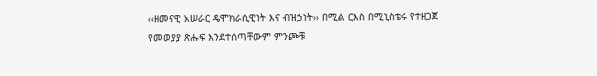‹‹ዘመናዊ አሠራር ዴሞክራሲዊነት እና ብዝኃነት›› በሚል ርእስ በሚኒስቴሩ የተዘጋጀ የመወያያ ጽሑፍ እንደተሰጣቸውም ምንጮቹ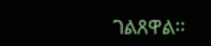ገልጸዋል፡፡